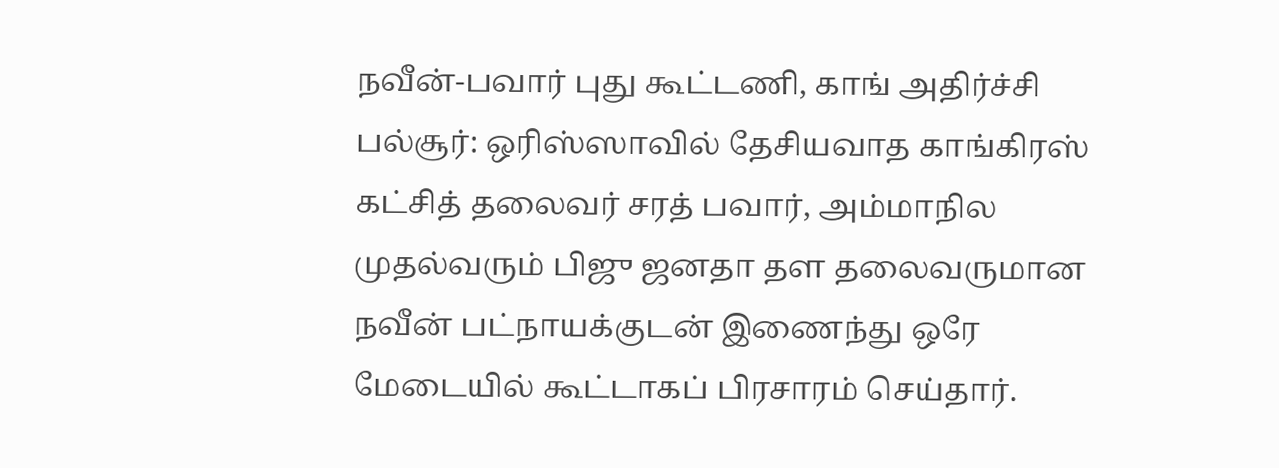நவீன்-பவார் புது கூட்டணி, காங் அதிர்ச்சி
பல்சூர்: ஒரிஸ்ஸாவில் தேசியவாத காங்கிரஸ் கட்சித் தலைவர் சரத் பவார், அம்மாநில முதல்வரும் பிஜு ஜனதா தள தலைவருமான நவீன் பட்நாயக்குடன் இணைந்து ஒரே மேடையில் கூட்டாகப் பிரசாரம் செய்தார்.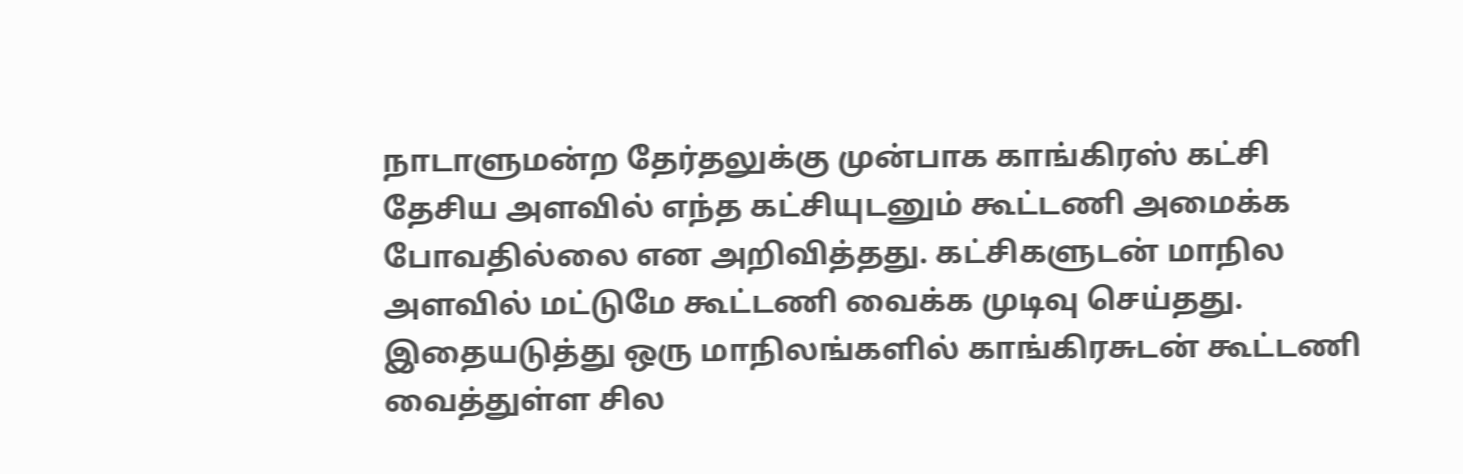நாடாளுமன்ற தேர்தலுக்கு முன்பாக காங்கிரஸ் கட்சி தேசிய அளவில் எந்த கட்சியுடனும் கூட்டணி அமைக்க போவதில்லை என அறிவித்தது. கட்சிகளுடன் மாநில அளவில் மட்டுமே கூட்டணி வைக்க முடிவு செய்தது.
இதையடுத்து ஒரு மாநிலங்களில் காங்கிரசுடன் கூட்டணி வைத்துள்ள சில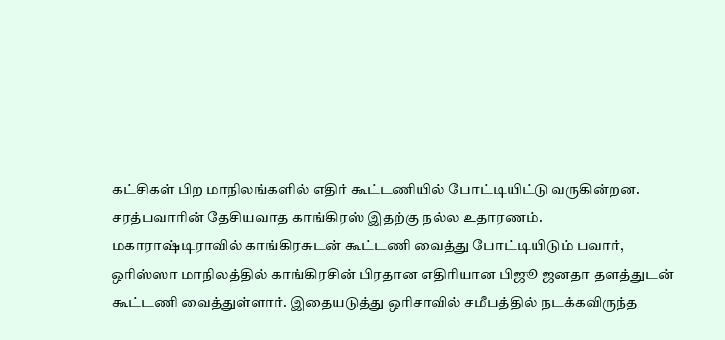கட்சிகள் பிற மாநிலங்களில் எதிர் கூட்டணியில் போட்டியிட்டு வருகின்றன. சரத்பவாரின் தேசியவாத காங்கிரஸ் இதற்கு நல்ல உதாரணம்.
மகாராஷ்டிராவில் காங்கிரசுடன் கூட்டணி வைத்து போட்டியிடும் பவார், ஒரிஸ்ஸா மாநிலத்தில் காங்கிரசின் பிரதான எதிரியான பிஜூ ஜனதா தளத்துடன் கூட்டணி வைத்துள்ளார். இதையடுத்து ஒரிசாவில் சமீபத்தில் நடக்கவிருந்த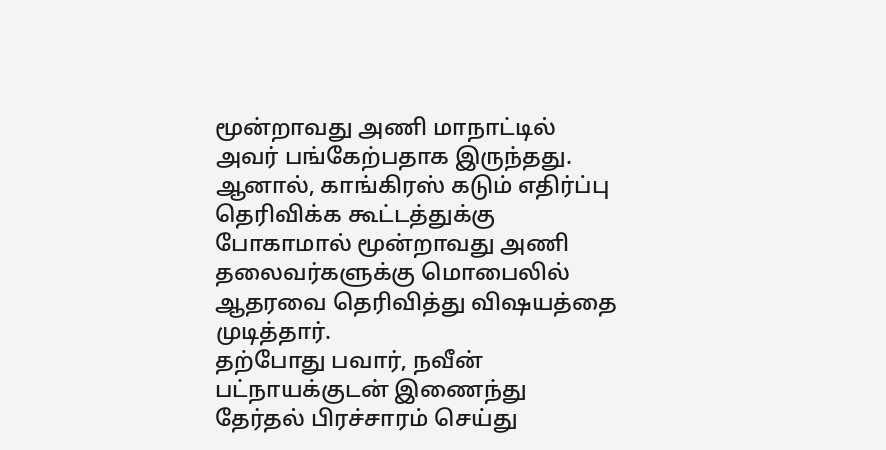மூன்றாவது அணி மாநாட்டில் அவர் பங்கேற்பதாக இருந்தது.
ஆனால், காங்கிரஸ் கடும் எதிர்ப்பு தெரிவிக்க கூட்டத்துக்கு போகாமால் மூன்றாவது அணி தலைவர்களுக்கு மொபைலில் ஆதரவை தெரிவித்து விஷயத்தை முடித்தார்.
தற்போது பவார், நவீன் பட்நாயக்குடன் இணைந்து தேர்தல் பிரச்சாரம் செய்து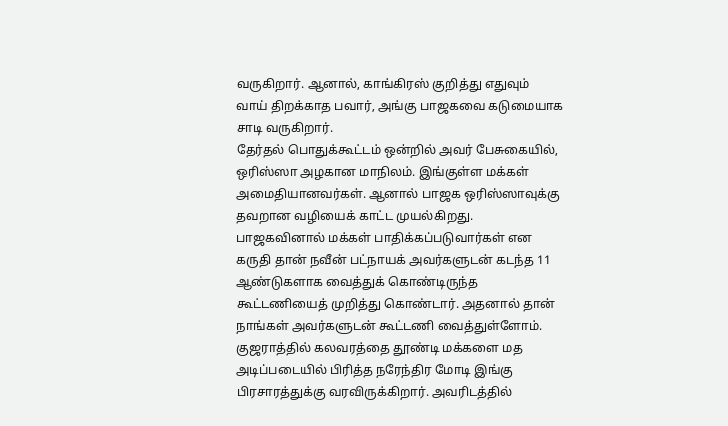வருகிறார். ஆனால், காங்கிரஸ் குறித்து எதுவும் வாய் திறக்காத பவார், அங்கு பாஜகவை கடுமையாக சாடி வருகிறார்.
தேர்தல் பொதுக்கூட்டம் ஒன்றில் அவர் பேசுகையில்,
ஒரிஸ்ஸா அழகான மாநிலம். இங்குள்ள மக்கள் அமைதியானவர்கள். ஆனால் பாஜக ஒரிஸ்ஸாவுக்கு தவறான வழியைக் காட்ட முயல்கிறது.
பாஜகவினால் மக்கள் பாதிக்கப்படுவார்கள் என கருதி தான் நவீன் பட்நாயக் அவர்களுடன் கடந்த 11 ஆண்டுகளாக வைத்துக் கொண்டிருந்த கூட்டணியைத் முறித்து கொண்டார். அதனால் தான் நாங்கள் அவர்களுடன் கூட்டணி வைத்துள்ளோம்.
குஜராத்தில் கலவரத்தை தூண்டி மக்களை மத அடிப்படையில் பிரித்த நரேந்திர மோடி இங்கு பிரசாரத்துக்கு வரவிருக்கிறார். அவரிடத்தில்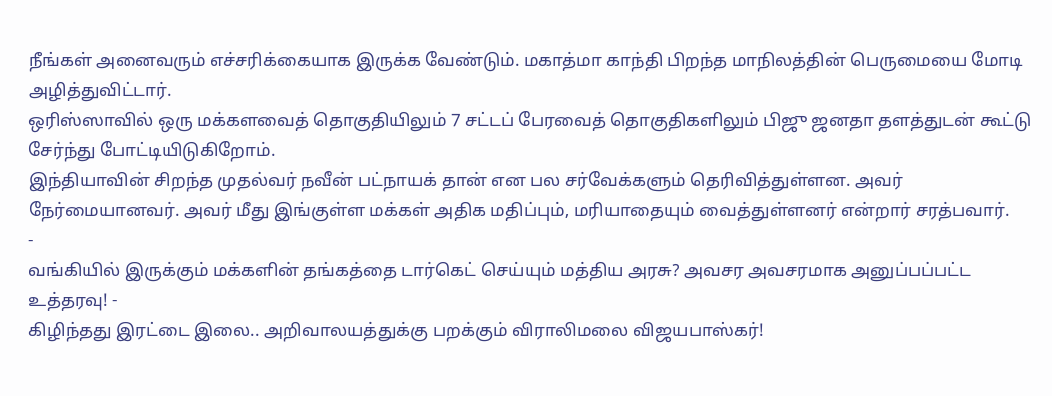நீங்கள் அனைவரும் எச்சரிக்கையாக இருக்க வேண்டும். மகாத்மா காந்தி பிறந்த மாநிலத்தின் பெருமையை மோடி அழித்துவிட்டார்.
ஒரிஸ்ஸாவில் ஒரு மக்களவைத் தொகுதியிலும் 7 சட்டப் பேரவைத் தொகுதிகளிலும் பிஜு ஜனதா தளத்துடன் கூட்டு சேர்ந்து போட்டியிடுகிறோம்.
இந்தியாவின் சிறந்த முதல்வர் நவீன் பட்நாயக் தான் என பல சர்வேக்களும் தெரிவித்துள்ளன. அவர் நேர்மையானவர். அவர் மீது இங்குள்ள மக்கள் அதிக மதிப்பும், மரியாதையும் வைத்துள்ளனர் என்றார் சரத்பவார்.
-
வங்கியில் இருக்கும் மக்களின் தங்கத்தை டார்கெட் செய்யும் மத்திய அரசு? அவசர அவசரமாக அனுப்பப்பட்ட உத்தரவு! -
கிழிந்தது இரட்டை இலை.. அறிவாலயத்துக்கு பறக்கும் விராலிமலை விஜயபாஸ்கர்!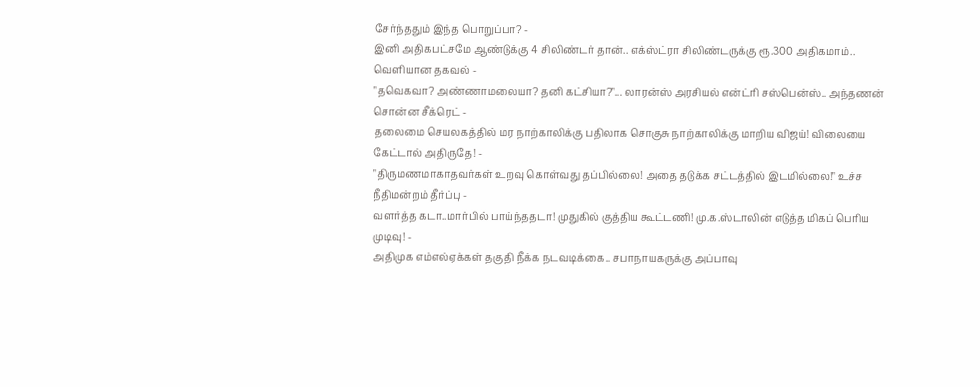சேர்ந்ததும் இந்த பொறுப்பா? -
இனி அதிகபட்சமே ஆண்டுக்கு 4 சிலிண்டர் தான்.. எக்ஸ்ட்ரா சிலிண்டருக்கு ரூ.300 அதிகமாம்.. வெளியான தகவல் -
"தவெகவா? அண்ணாமலையா? தனி கட்சியா?"... லாரன்ஸ் அரசியல் என்ட்ரி சஸ்பென்ஸ்.. அந்தணன் சொன்ன சீக்ரெட் -
தலைமை செயலகத்தில் மர நாற்காலிக்கு பதிலாக சொகுசு நாற்காலிக்கு மாறிய விஜய்! விலையை கேட்டால் அதிருதே! -
"திருமணமாகாதவர்கள் உறவு கொள்வது தப்பில்லை! அதை தடுக்க சட்டத்தில் இடமில்லை!" உச்ச நீதிமன்றம் தீர்ப்பு -
வளர்த்த கடா..மார்பில் பாய்ந்ததடா! முதுகில் குத்திய கூட்டணி! மு.க.ஸ்டாலின் எடுத்த மிகப் பெரிய முடிவு! -
அதிமுக எம்எல்ஏக்கள் தகுதி நீக்க நடவடிக்கை.. சபாநாயகருக்கு அப்பாவு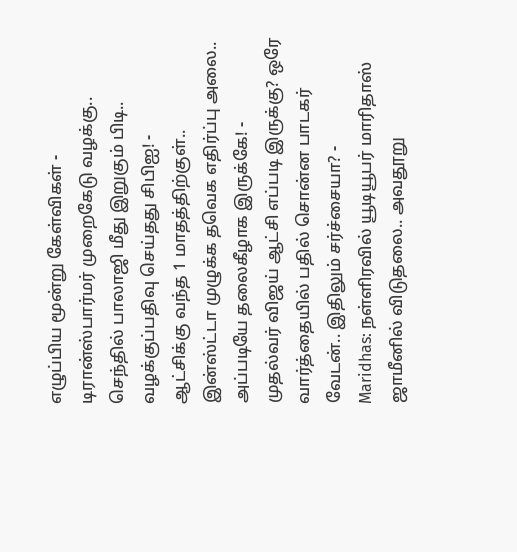எழுப்பிய மூன்று கேள்விகள் -
டிரான்ஸ்பார்மர் முறைகேடு வழக்கு.. செந்தில் பாலாஜி மீது இறுகும் பிடி.. வழக்குப்பதிவு செய்தது சிபிஐ! -
ஆட்சிக்கு வந்த 1 மாதத்திற்குள்.. இன்ஸ்ட்டா முழுக்க தவெக எதிர்ப்பு அலை.. அப்படியே தலைகீழாக இருக்கே! -
முதல்வர் விஜய் ஆட்சி எப்படி இருக்கு? ஒரே வார்த்தையில் பதில் சொன்ன பாடகர் வேடன்.. இதிலும் சர்ச்சையா? -
Maridhas: நள்ளிரவில் யூடியூபர் மாரிதாஸ் ஜாமீனில் விடுதலை.. அவதூறு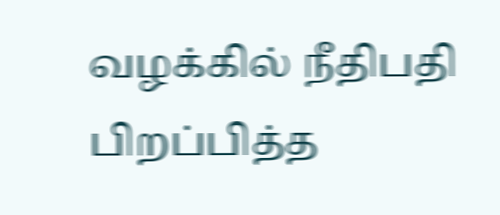வழக்கில் நீதிபதி பிறப்பித்த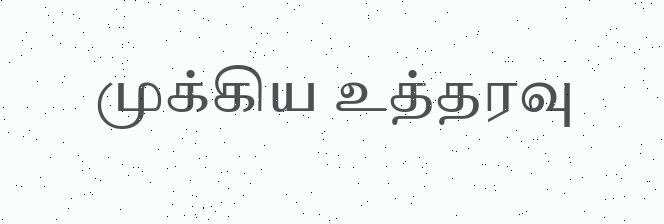முக்கிய உத்தரவு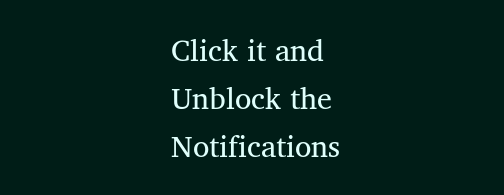Click it and Unblock the Notifications